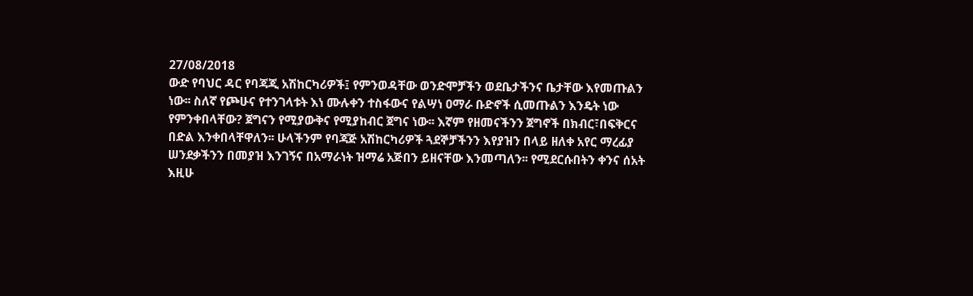27/08/2018
ውድ የባህር ዳር የባጃጂ አሽከርካሪዎች፤ የምንወዳቸው ወንድሞቻችን ወደቤታችንና ቤታቸው እየመጡልን ነው፡፡ ስለኛ የጮሁና የተንገላቱት እነ ሙሉቀን ተስፋውና የልሣነ ዐማራ ቡድኖች ሲመጡልን እንዴት ነው የምንቀበላቸው? ጀግናን የሚያውቅና የሚያከብር ጀግና ነው፡፡ እኛም የዘመናችንን ጀግኖች በክብር፣በፍቅርና በድል እንቀበላቸዋለን፡፡ ሁላችንም የባጃጅ አሽከርካሪዎች ጓደኞቻችንን እየያዝን በላይ ዘለቀ አየር ማረፊያ ሠንደቃችንን በመያዝ እንገኝና በአማራነት ዝማሬ አጅበን ይዘናቸው እንመጣለን፡፡ የሚደርሱበትን ቀንና ሰአት እዚሁ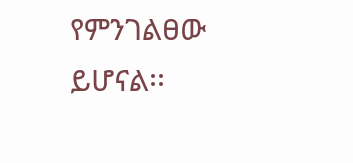የምንገልፀው ይሆናል፡፡